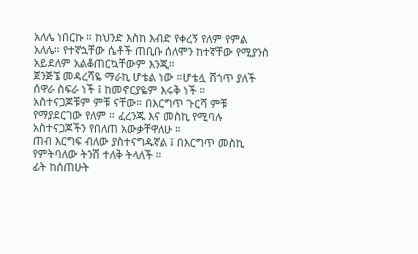አለሌ ነበርኩ ። ከህንድ እስከ እብድ የቀረኝ የለም የምል አለሌ። የተኛኋቸው ሴቶች ጠቢቡ ሰለሞን ከተኛቸው የሚያንስ አይደለም አልቆጠርኳቸውም እንጂ።
ጀንጅኜ መዳረሻዬ ማራኪ ሆቴል ነው ።ሆቴሏ ሸጎጥ ያለች ሰዋራ ስፍራ ነች ፤ ከመኖርያዬም እሩቅ ነች ።
አስተናጋጆቹም ምቹ ናቸው። በእርግጥ ጉርሻ ምቹ የማያደርገው የለም ። ፈረንጁ እና መስኪ የሚባሉ አስተናጋጆችን የበለጠ አውቃቸዋለሁ ።
ጠብ እርግፍ ብለው ያስተናግዱኛል ፤ በእርግጥ መስኪ የምትባለው ትንሽ ተለቅ ትላለች ።
ፊት ከሰጠሁት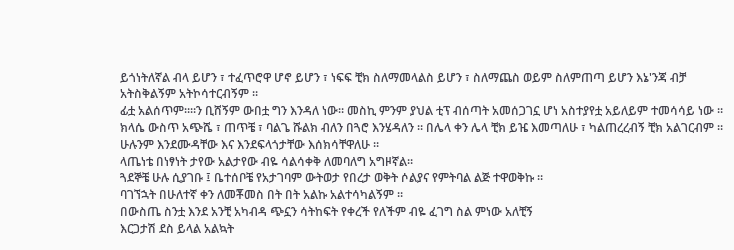ይጎነትለኛል ብላ ይሆን ፣ ተፈጥሮዋ ሆኖ ይሆን ፣ ነፍፍ ቺክ ስለማመላልስ ይሆን ፣ ስለማጨስ ወይም ስለምጠጣ ይሆን እኔ'ንጃ ብቻ
አትስቅልኝም አትኮሳተርብኝም ።
ፊቷ አልሰጥም።።ን ቢሸኝም ውበቷ ግን እንዳለ ነው። መስኪ ምንም ያህል ቲፕ ብሰጣት አመሰጋገኗ ሆነ አስተያየቷ አይለይም ተመሳሳይ ነው ።
ክላሴ ውስጥ አጭሼ ፣ ጠጥቼ ፣ ባልጌ ሹልክ ብለን በጓሮ እንሄዳለን ። በሌላ ቀን ሌላ ቺክ ይዤ እመጣለሁ ፣ ካልጠረረብኝ ቺክ አልገርብም ።
ሁሉንም እንደሙዳቸው እና እንደፍላጎታቸው እሰክሳቸዋለሁ ።
ላጤነቴ በነፃነት ታየው አልታየው ብዬ ሳልሳቀቅ ለመባለግ አግዞኛል።
ጓደኞቼ ሁሉ ሲያገቡ ፤ ቤተሰቦቼ የአታገባም ውትወታ የበረታ ወቅት ሶልያና የምትባል ልጅ ተዋወቅኩ ።
ባገኘኋት በሁለተኛ ቀን ለመቾመስ በት በት አልኩ አልተሳካልኝም ።
በውስጤ ስንቷ እንደ አንቺ አካብዳ ጭኗን ሳትከፍት የቀረች የለችም ብዬ ፈገግ ስል ምነው አለቺኝ
እርጋታሽ ደስ ይላል አልኳት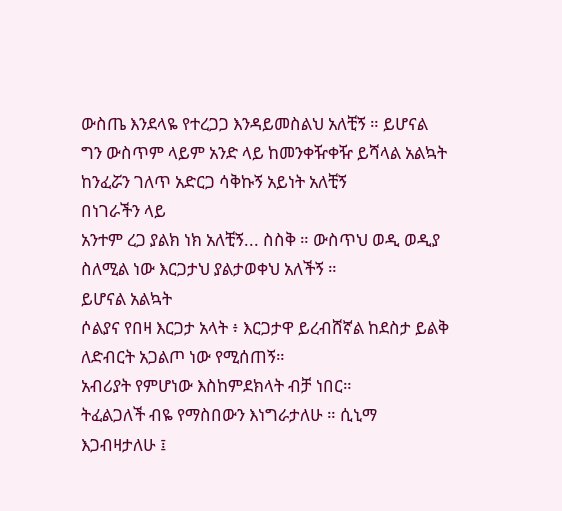ውስጤ እንደላዬ የተረጋጋ እንዳይመስልህ አለቺኝ ። ይሆናል ግን ውስጥም ላይም አንድ ላይ ከመንቀዥቀዥ ይሻላል አልኳት ከንፈሯን ገለጥ አድርጋ ሳቅኩኝ አይነት አለቺኝ
በነገራችን ላይ
አንተም ረጋ ያልክ ነክ አለቺኝ... ስስቅ ። ውስጥህ ወዲ ወዲያ ስለሚል ነው እርጋታህ ያልታወቀህ አለችኝ ።
ይሆናል አልኳት
ሶልያና የበዛ እርጋታ አላት ፥ እርጋታዋ ይረብሸኛል ከደስታ ይልቅ ለድብርት አጋልጦ ነው የሚሰጠኝ።
አብሪያት የምሆነው እስከምደክላት ብቻ ነበር።
ትፈልጋለች ብዬ የማስበውን እነግራታለሁ ። ሲኒማ እጋብዛታለሁ ፤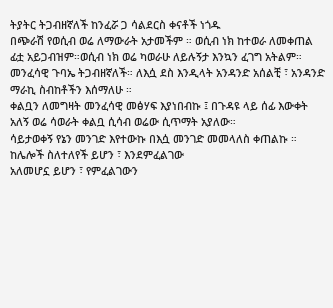ትያትር ትጋብዘኛለች ከንፈሯ ጋ ሳልደርስ ቀናቶች ነጎዱ
በጭራሽ የወሲብ ወሬ ለማውራት አታመችም ። ወሲብ ነክ ከተወራ ለመቀጠል ፊቷ አይጋብዝም።ወሲብ ነክ ወሬ ካወራሁ ለይሉኝታ እንኳን ፈገግ አትልም።
መንፈሳዊ ጉባኤ ትጋብዘኛለች። ለእሷ ደስ እንዲላት አንዳንድ አሰልቺ ፣ አንዳንድ ማራኪ ስብከቶችን እሰማለሁ ።
ቀልቧን ለመግዛት መንፈሳዊ መፅሃፍ እያነበብኩ ፤ በጉዳዩ ላይ ሰፊ እውቀት አለኝ ወሬ ሳወራት ቀልቧ ሲሳብ ወሬው ሲጥማት አያለው።
ሳይታወቀኝ የኔን መንገድ እየተውኩ በእሷ መንገድ መመላለስ ቀጠልኩ ።
ከሌሎች ስለተለየች ይሆን ፣ እንደምፈልገው
አለመሆኗ ይሆን ፣ የምፈልገውን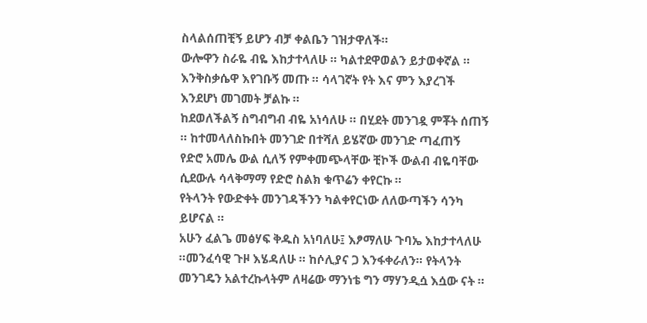ስላልሰጠቺኝ ይሆን ብቻ ቀልቤን ገዝታዋለች።
ውሎዋን ስራዬ ብዬ እከታተላለሁ ። ካልተደዋወልን ይታወቀኛል ። እንቅስቃሴዋ እየገቡኝ መጡ ። ሳላገኛት የት እና ምን እያረገች እንደሆነ መገመት ቻልኩ ።
ከደወለችልኝ ስግብግብ ብዬ አነሳለሁ ። በሂደት መንገዷ ምቾት ሰጠኝ ። ከተመላለስኩበት መንገድ በተሻለ ይሄኛው መንገድ ጣፈጠኝ
የድሮ አመሌ ውል ሲለኝ የምቀመጭላቸው ቺኮች ውልብ ብዬባቸው ሲደውሉ ሳላቅማማ የድሮ ስልክ ቁጥሬን ቀየርኩ ።
የትላንት የውድቀት መንገዳችንን ካልቀየርነው ለለውጣችን ሳንካ ይሆናል ።
አሁን ፈልጌ መፅሃፍ ቅዱስ አነባለሁ፤ እፆማለሁ ጉባኤ እከታተላለሁ ።መንፈሳዊ ጉዞ እሄዳለሁ ። ከሶሊያና ጋ እንፋቀራለን። የትላንት መንገዴን አልተረኩላትም ለዛሬው ማንነቴ ግን ማሃንዲሷ እሷው ናት ።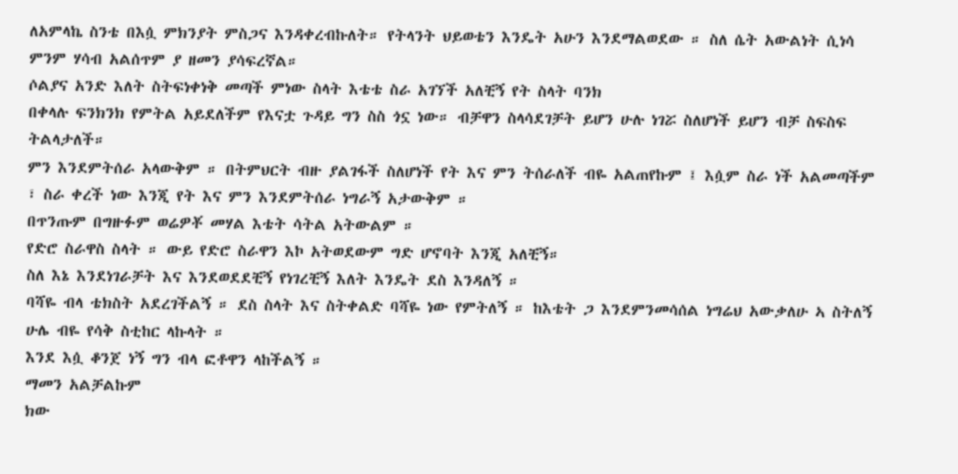ለአምላኬ ስንቴ በእሷ ምክንያት ምስጋና እንዳቀረብኩለት። የትላንት ህይወቴን እንዴት አሁን እንደማልወደው ። ስለ ሴት አውልነት ሲነሳ ምንም ሃሳብ አልሰጥም ያ ዘመን ያሳፍረኛል።
ሶልያና አንድ እለት ስትፍነቀነቅ መጣች ምነው ስላት እቴቴ ስራ አገኘች አለቺኝ የት ስላት ባንክ
በቀላሉ ፍንክንክ የምትል አይደለችም የእናቷ ጉዳይ ግን ስስ ጎኗ ነው። ብቻዋን ስላሳደገቻት ይሆን ሁሉ ነገሯ ስለሆነች ይሆን ብቻ ስፍስፍ ትልላታለች።
ምን እንደምትሰራ አላውቅም ። በትምህርት ብዙ ያልገፋች ስለሆነች የት እና ምን ትሰራለች ብዬ አልጠየኩም ፤ እሷም ስራ ነች አልመጣችም ፣ ስራ ቀረች ነው እንጂ የት እና ምን እንደምትሰራ ነግራኝ አታውቅም ።
በጥንጡም በግዙፉም ወሬዎቾ መሃል እቴት ሳትል አትውልም ።
የድሮ ስራዋስ ስላት ። ውይ የድሮ ስራዋን እኮ አትወደውም ግድ ሆኖባት እንጂ አለቺኝ።
ስለ እኔ እንደነገራቻት እና እንደወደደቺኝ የነገረቺኝ እለት እንዴት ደስ እንዳለኝ ።
ባሻዬ ብላ ቴክስት አደረገችልኝ ። ደስ ስላት እና ስትቀልድ ባሻዬ ነው የምትለኝ ። ከእቴት ጋ እንደምንመሳሰል ነግሬህ አውቃለሁ ኣ ስትለኝ ሁሌ ብዬ የሳቅ ስቲከር ላኩላት ።
እንደ እሷ ቆንጀ ነኝ ግን ብላ ፎቶዋን ላከችልኝ ።
ማመን አልቻልኩም
ክው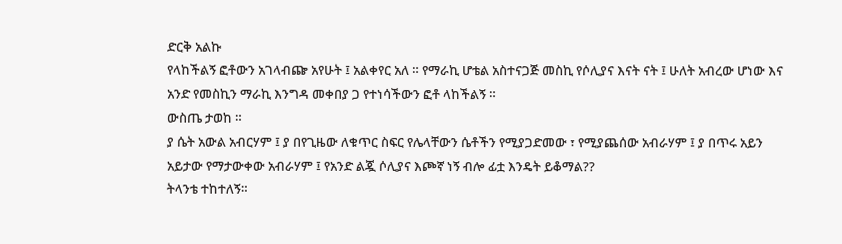ድርቅ አልኩ
የላከችልኝ ፎቶውን አገላብጬ አየሁት ፤ አልቀየር አለ ። የማራኪ ሆቴል አስተናጋጅ መስኪ የሶሊያና እናት ናት ፤ ሁለት አብረው ሆነው እና አንድ የመስኪን ማራኪ እንግዳ መቀበያ ጋ የተነሳችውን ፎቶ ላከችልኝ ።
ውስጤ ታወከ ።
ያ ሴት አውል አብርሃም ፤ ያ በየጊዜው ለቁጥር ስፍር የሌላቸውን ሴቶችን የሚያጋድመው ፣ የሚያጨሰው አብራሃም ፤ ያ በጥሩ አይን አይታው የማታውቀው አብራሃም ፤ የአንድ ልጇ ሶሊያና እጮኛ ነኝ ብሎ ፊቷ እንዴት ይቆማል??
ትላንቴ ተከተለኝ።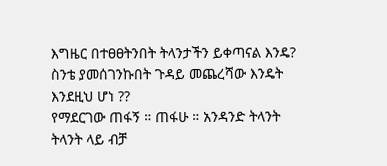እግዜር በተፀፀትንበት ትላንታችን ይቀጣናል እንዴ? ስንቴ ያመሰገንኩበት ጉዳይ መጨረሻው እንዴት እንደዚህ ሆነ ??
የማደርገው ጠፋኝ ። ጠፋሁ ። አንዳንድ ትላንት ትላንት ላይ ብቻ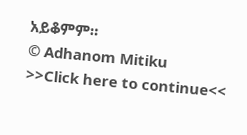አይቆምም።
© Adhanom Mitiku
>>Click here to continue<<